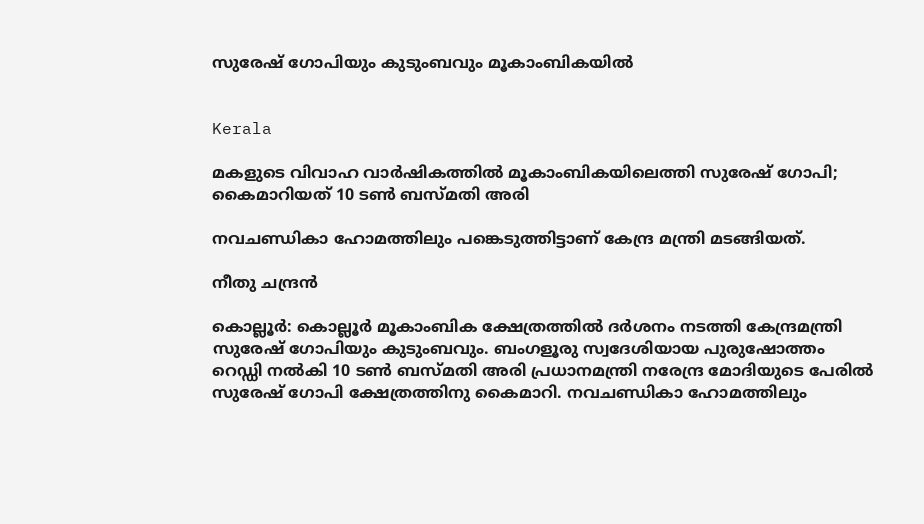സുരേഷ് ഗോപിയും കുടുംബവും മൂകാംബികയിൽ


Kerala

മകളുടെ വിവാഹ വാർഷികത്തിൽ മൂകാംബികയിലെത്തി സുരേഷ് ഗോപി; കൈമാറിയത് 10 ടൺ ബസ്മതി അരി

നവചണ്ഡികാ ഹോമത്തിലും പങ്കെടുത്തിട്ടാണ് കേന്ദ്ര മന്ത്രി മടങ്ങിയത്.

നീതു ചന്ദ്രൻ

കൊല്ലൂർ: കൊല്ലൂർ മൂകാംബിക ക്ഷേത്രത്തിൽ ദർശനം നടത്തി കേന്ദ്രമന്ത്രി സുരേഷ് ഗോപിയും കുടുംബവും. ബംഗളൂരു സ്വദേശിയായ പുരുഷോത്തം റെഡ്ഡി നൽകി 10 ടൺ ബസ്മതി അരി പ്രധാനമന്ത്രി നരേന്ദ്ര മോദിയുടെ പേരിൽ സുരേഷ് ഗോപി ക്ഷേത്രത്തിനു കൈമാറി. നവചണ്ഡികാ ഹോമത്തിലും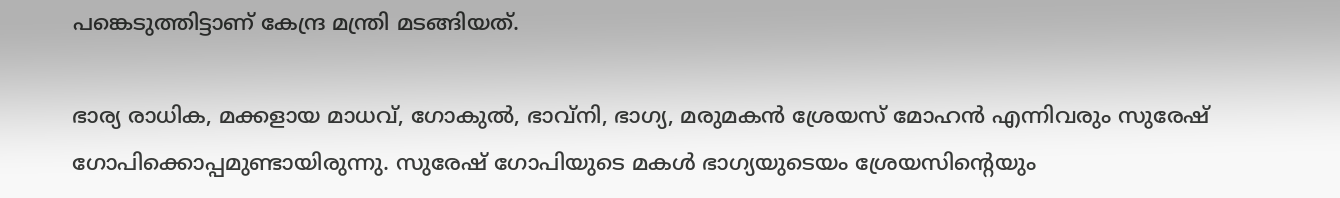പങ്കെടുത്തിട്ടാണ് കേന്ദ്ര മന്ത്രി മടങ്ങിയത്.

ഭാര്യ രാധിക, മക്കളായ മാധവ്, ഗോകുൽ, ഭാവ്നി, ഭാഗ്യ, മരുമകൻ ശ്രേയസ് മോഹൻ എന്നിവരും സുരേഷ് ഗോപിക്കൊപ്പമുണ്ടായിരുന്നു. സുരേഷ് ഗോപിയുടെ മകൾ ഭാഗ്യയുടെയം ശ്രേയസിന്‍റെയും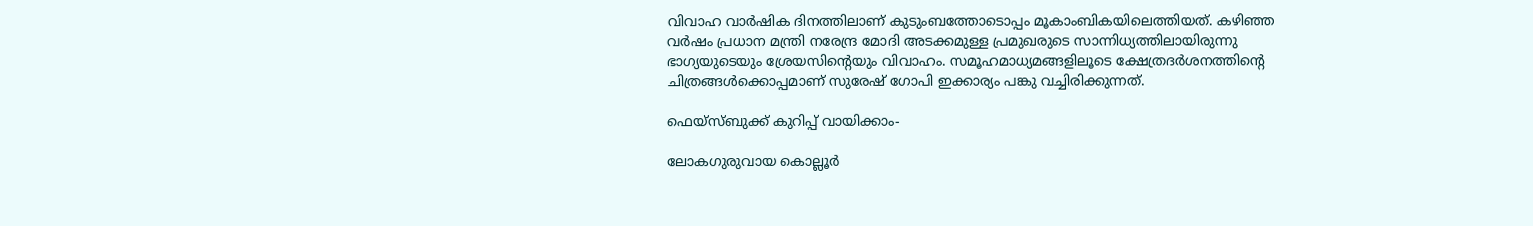വിവാഹ വാർഷിക ദിനത്തിലാണ് കുടുംബത്തോടൊപ്പം മൂകാംബികയിലെത്തിയത്. കഴിഞ്ഞ വർഷം‌ പ്രധാന മന്ത്രി നരേന്ദ്ര മോദി അടക്കമുള്ള പ്രമുഖരുടെ സാന്നിധ്യത്തിലായിരുന്നു ഭാഗ്യയുടെയും ശ്രേയസിന്‍റെയും വിവാഹം. സമൂഹമാധ്യമങ്ങളിലൂടെ ക്ഷേത്രദർശനത്തിന്‍റെ ചിത്രങ്ങൾക്കൊപ്പമാണ് സുരേഷ് ഗോപി ഇക്കാര്യം പങ്കു വച്ചിരിക്കുന്നത്.

ഫെയ്സ്ബുക്ക് കുറിപ്പ് വായിക്കാം-

ലോകഗുരുവായ കൊല്ലൂര്‍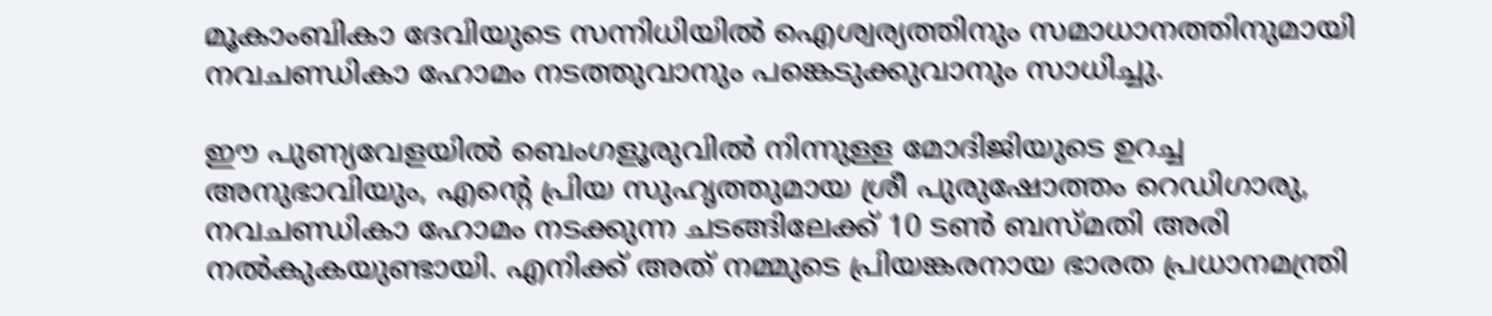മൂകാംബികാ ദേവിയുടെ സന്നിധിയിൽ ഐശ്വര്യത്തിനും സമാധാനത്തിനുമായി നവചണ്ഡികാ ഹോമം നടത്തുവാനും പങ്കെടുക്കുവാനും സാധിച്ചു.

ഈ പുണ്യവേളയിൽ ബെംഗളൂരുവില്‍ നിന്നുള്ള മോദിജിയുടെ ഉറച്ച അനുഭാവിയും, എന്‍റെ പ്രിയ സുഹൃത്തുമായ ശ്രീ പുരുഷോത്തം റെഡിഗാരു, നവചണ്ഡികാ ഹോമം നടക്കുന്ന ചടങ്ങിലേക്ക് 10 ടൺ ബസ്മതി അരി നല്‍കുകയുണ്ടായി. എനിക്ക് അത് നമ്മുടെ പ്രിയങ്കരനായ ഭാരത പ്രധാനമന്ത്രി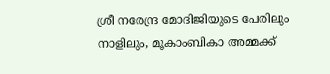ശ്രീ നരേന്ദ്ര മോദിജിയുടെ പേരിലും നാളിലും, മൂകാംബികാ അമ്മക്ക്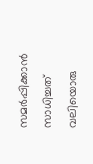സമർപ്പിക്കാൻ സാധിച്ചത് വലിയൊരു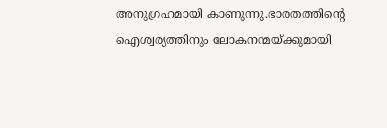അനുഗ്രഹമായി കാണുന്നു.ഭാരതത്തിന്‍റെ ഐശ്വര്യത്തിനും ലോകനന്മയ്ക്കുമായി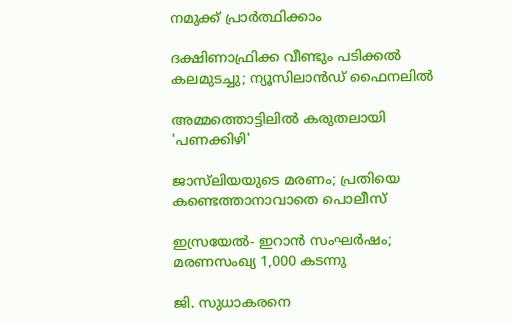നമുക്ക് പ്രാർത്ഥിക്കാം

ദക്ഷിണാഫ്രിക്ക വീണ്ടും പടിക്കൽ കലമുടച്ചു; ന‍്യൂസിലാൻഡ് ഫൈനലിൽ

അമ്മത്തൊട്ടിലിൽ കരുതലായി 'പണക്കിഴി'

ജാസ്‌ലിയയുടെ മരണം; പ്രതിയെ കണ്ടെത്താനാവാതെ പൊലീസ്

ഇസ്രയേൽ- ഇറാൻ സംഘർഷം; മരണസംഖ‍്യ‍ 1,000 കടന്നു

ജി. സുധാകരനെ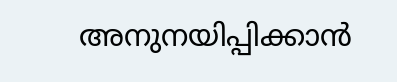അനുനയിപ്പിക്കാൻ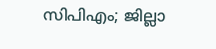സിപിഎം; ജില്ലാ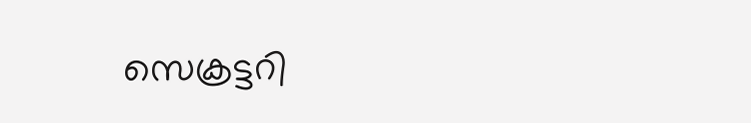സെക്രട്ടറി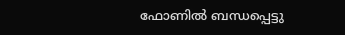ഫോണിൽ ബന്ധപ്പെട്ടു